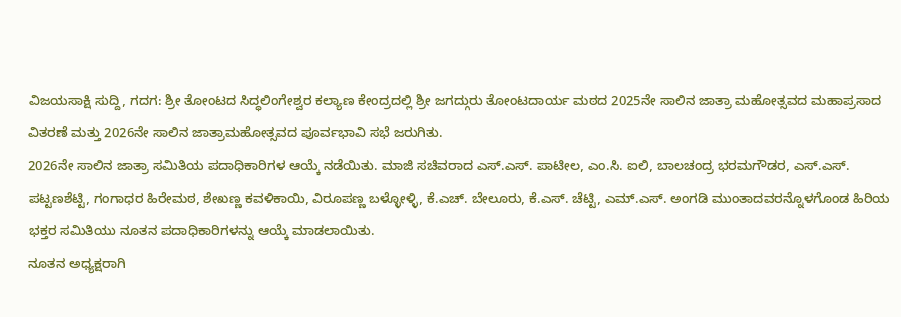ವಿಜಯಸಾಕ್ಷಿ ಸುದ್ದಿ, ಗದಗ: ಶ್ರೀ ತೋಂಟದ ಸಿದ್ಧಲಿಂಗೇಶ್ವರ ಕಲ್ಯಾಣ ಕೇಂದ್ರದಲ್ಲಿ ಶ್ರೀ ಜಗದ್ಗುರು ತೋಂಟದಾರ್ಯ ಮಠದ 2025ನೇ ಸಾಲಿನ ಜಾತ್ರಾ ಮಹೋತ್ಸವದ ಮಹಾಪ್ರಸಾದ ವಿತರಣೆ ಮತ್ತು 2026ನೇ ಸಾಲಿನ ಜಾತ್ರಾಮಹೋತ್ಸವದ ಪೂರ್ವಭಾವಿ ಸಭೆ ಜರುಗಿತು.
2026ನೇ ಸಾಲಿನ ಜಾತ್ರಾ ಸಮಿತಿಯ ಪದಾಧಿಕಾರಿಗಳ ಆಯ್ಕೆ ನಡೆಯಿತು. ಮಾಜಿ ಸಚಿವರಾದ ಎಸ್.ಎಸ್. ಪಾಟೀಲ, ಎಂ.ಸಿ. ಐಲಿ, ಬಾಲಚಂದ್ರ ಭರಮಗೌಡರ, ಎಸ್.ಎಸ್. ಪಟ್ಟಣಶೆಟ್ಟಿ, ಗಂಗಾಧರ ಹಿರೇಮಠ, ಶೇಖಣ್ಣ ಕವಳಿಕಾಯಿ, ವಿರೂಪಣ್ಣ ಬಳ್ಳೋಳ್ಳಿ, ಕೆ.ಎಚ್. ಬೇಲೂರು, ಕೆ.ಎಸ್. ಚೆಟ್ಟಿ, ಎಮ್.ಎಸ್. ಅಂಗಡಿ ಮುಂತಾದವರನ್ನೊಳಗೊಂಡ ಹಿರಿಯ ಭಕ್ತರ ಸಮಿತಿಯು ನೂತನ ಪದಾಧಿಕಾರಿಗಳನ್ನು ಆಯ್ಕೆ ಮಾಡಲಾಯಿತು.
ನೂತನ ಅಧ್ಯಕ್ಷರಾಗಿ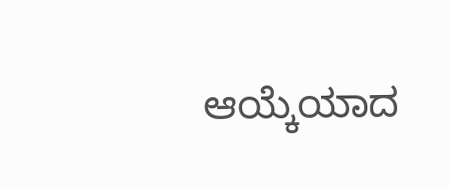ಆಯ್ಕೆಯಾದ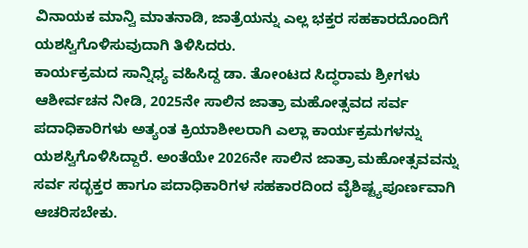ವಿನಾಯಕ ಮಾನ್ವಿ ಮಾತನಾಡಿ, ಜಾತ್ರೆಯನ್ನು ಎಲ್ಲ ಭಕ್ತರ ಸಹಕಾರದೊಂದಿಗೆ ಯಶಸ್ವಿಗೊಳಿಸುವುದಾಗಿ ತಿಳಿಸಿದರು.
ಕಾರ್ಯಕ್ರಮದ ಸಾನ್ನಿಧ್ಯ ವಹಿಸಿದ್ದ ಡಾ. ತೋಂಟದ ಸಿದ್ಧರಾಮ ಶ್ರೀಗಳು ಆಶೀರ್ವಚನ ನೀಡಿ, 2025ನೇ ಸಾಲಿನ ಜಾತ್ರಾ ಮಹೋತ್ಸವದ ಸರ್ವ ಪದಾಧಿಕಾರಿಗಳು ಅತ್ಯಂತ ಕ್ರಿಯಾಶೀಲರಾಗಿ ಎಲ್ಲಾ ಕಾರ್ಯಕ್ರಮಗಳನ್ನು ಯಶಸ್ವಿಗೊಳಿಸಿದ್ದಾರೆ. ಅಂತೆಯೇ 2026ನೇ ಸಾಲಿನ ಜಾತ್ರಾ ಮಹೋತ್ಸವವನ್ನು ಸರ್ವ ಸದ್ಭಕ್ತರ ಹಾಗೂ ಪದಾಧಿಕಾರಿಗಳ ಸಹಕಾರದಿಂದ ವೈಶಿಷ್ಟ್ಯಪೂರ್ಣವಾಗಿ ಆಚರಿಸಬೇಕು.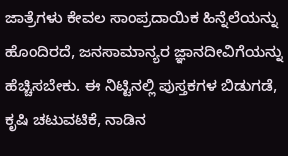ಜಾತ್ರೆಗಳು ಕೇವಲ ಸಾಂಪ್ರದಾಯಿಕ ಹಿನ್ನೆಲೆಯನ್ನು ಹೊಂದಿರದೆ, ಜನಸಾಮಾನ್ಯರ ಜ್ಞಾನದೀವಿಗೆಯನ್ನು ಹೆಚ್ಚಿಸಬೇಕು. ಈ ನಿಟ್ಟಿನಲ್ಲಿ ಪುಸ್ತಕಗಳ ಬಿಡುಗಡೆ, ಕೃಷಿ ಚಟುವಟಿಕೆ, ನಾಡಿನ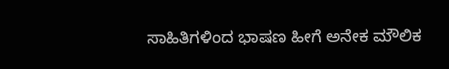ಸಾಹಿತಿಗಳಿಂದ ಭಾಷಣ ಹೀಗೆ ಅನೇಕ ಮೌಲಿಕ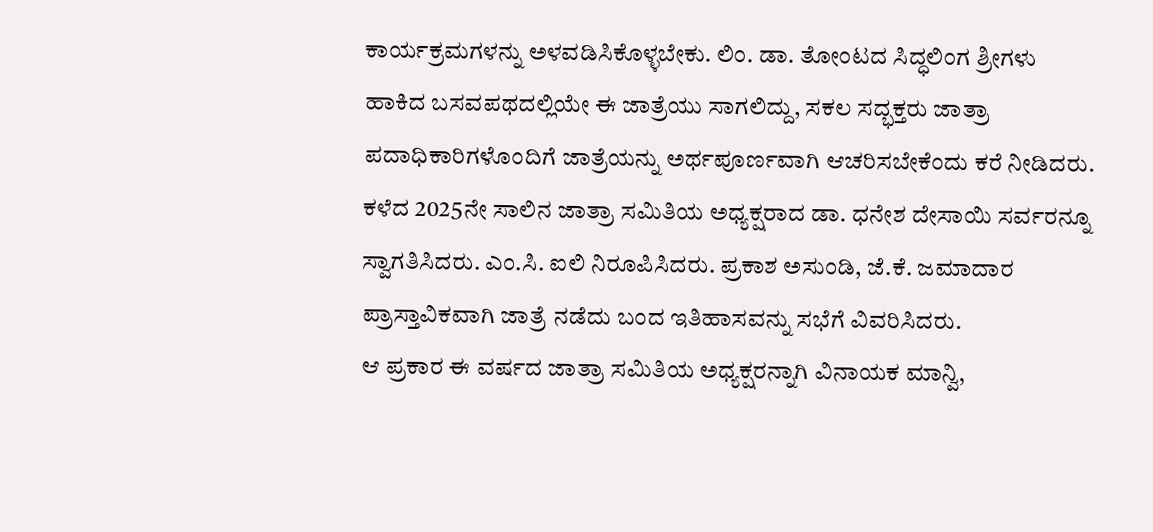ಕಾರ್ಯಕ್ರಮಗಳನ್ನು ಅಳವಡಿಸಿಕೊಳ್ಳಬೇಕು. ಲಿಂ. ಡಾ. ತೋಂಟದ ಸಿದ್ಧಲಿಂಗ ಶ್ರೀಗಳು ಹಾಕಿದ ಬಸವಪಥದಲ್ಲಿಯೇ ಈ ಜಾತ್ರೆಯು ಸಾಗಲಿದ್ದು, ಸಕಲ ಸದ್ಭಕ್ತರು ಜಾತ್ರಾ ಪದಾಧಿಕಾರಿಗಳೊಂದಿಗೆ ಜಾತ್ರೆಯನ್ನು ಅರ್ಥಪೂರ್ಣವಾಗಿ ಆಚರಿಸಬೇಕೆಂದು ಕರೆ ನೀಡಿದರು.
ಕಳೆದ 2025ನೇ ಸಾಲಿನ ಜಾತ್ರಾ ಸಮಿತಿಯ ಅಧ್ಯಕ್ಷರಾದ ಡಾ. ಧನೇಶ ದೇಸಾಯಿ ಸರ್ವರನ್ನೂ ಸ್ವಾಗತಿಸಿದರು. ಎಂ.ಸಿ. ಐಲಿ ನಿರೂಪಿಸಿದರು. ಪ್ರಕಾಶ ಅಸುಂಡಿ, ಜೆ.ಕೆ. ಜಮಾದಾರ ಪ್ರಾಸ್ತಾವಿಕವಾಗಿ ಜಾತ್ರೆ ನಡೆದು ಬಂದ ಇತಿಹಾಸವನ್ನು ಸಭೆಗೆ ವಿವರಿಸಿದರು.
ಆ ಪ್ರಕಾರ ಈ ವರ್ಷದ ಜಾತ್ರಾ ಸಮಿತಿಯ ಅಧ್ಯಕ್ಷರನ್ನಾಗಿ ವಿನಾಯಕ ಮಾನ್ವಿ,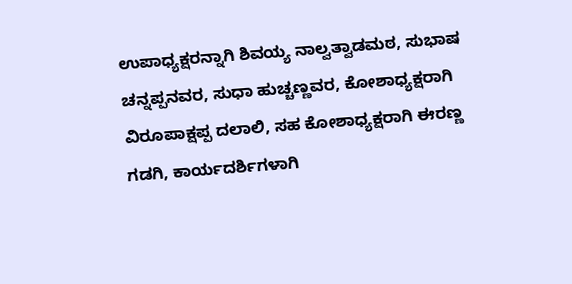ಉಪಾಧ್ಯಕ್ಷರನ್ನಾಗಿ ಶಿವಯ್ಯ ನಾಲ್ವತ್ವಾಡಮಠ, ಸುಭಾಷ ಚನ್ನಪ್ಪನವರ, ಸುಧಾ ಹುಚ್ಚಣ್ಣವರ, ಕೋಶಾಧ್ಯಕ್ಷರಾಗಿ ವಿರೂಪಾಕ್ಷಪ್ಪ ದಲಾಲಿ, ಸಹ ಕೋಶಾಧ್ಯಕ್ಷರಾಗಿ ಈರಣ್ಣ ಗಡಗಿ, ಕಾರ್ಯದರ್ಶಿಗಳಾಗಿ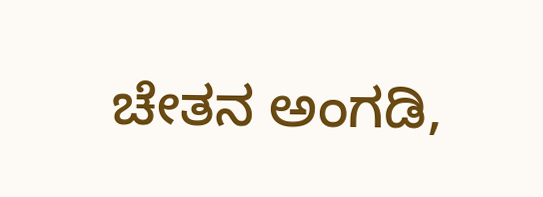ಚೇತನ ಅಂಗಡಿ,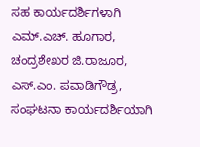ಸಹ ಕಾರ್ಯದರ್ಶಿಗಳಾಗಿ ಎಮ್.ಎಚ್. ಹೂಗಾರ, ಚಂದ್ರಶೇಖರ ಜಿ.ರಾಜೂರ, ಎಸ್.ಎಂ. ಪವಾಡಿಗೌಡ್ರ, ಸಂಘಟನಾ ಕಾರ್ಯದರ್ಶಿಯಾಗಿ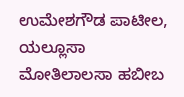ಉಮೇಶಗೌಡ ಪಾಟೀಲ, ಯಲ್ಲೂಸಾ ಮೋತಿಲಾಲಸಾ ಹಬೀಬ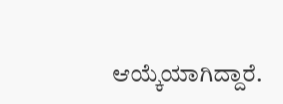ಆಯ್ಕೆಯಾಗಿದ್ದಾರೆ.